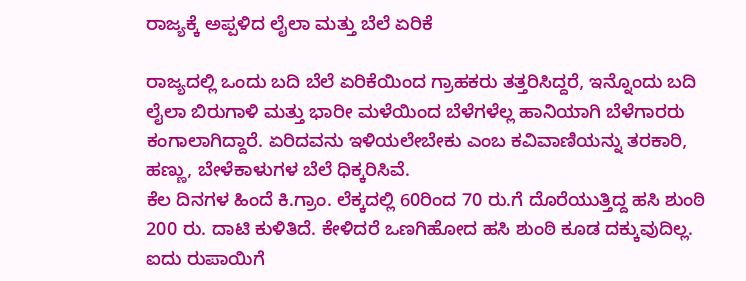ರಾಜ್ಯಕ್ಕೆ ಅಪ್ಪಳಿದ ಲೈಲಾ ಮತ್ತು ಬೆಲೆ ಏರಿಕೆ

ರಾಜ್ಯದಲ್ಲಿ ಒಂದು ಬದಿ ಬೆಲೆ ಏರಿಕೆಯಿಂದ ಗ್ರಾಹಕರು ತತ್ತರಿಸಿದ್ದರೆ, ಇನ್ನೊಂದು ಬದಿ ಲೈಲಾ ಬಿರುಗಾಳಿ ಮತ್ತು ಭಾರೀ ಮಳೆಯಿಂದ ಬೆಳೆಗಳೆಲ್ಲ ಹಾನಿಯಾಗಿ ಬೆಳೆಗಾರರು ಕಂಗಾಲಾಗಿದ್ದಾರೆ. ಏರಿದವನು ಇಳಿಯಲೇಬೇಕು ಎಂಬ ಕವಿವಾಣಿಯನ್ನು ತರಕಾರಿ, ಹಣ್ಣು, ಬೇಳೆಕಾಳುಗಳ ಬೆಲೆ ಧಿಕ್ಕರಿಸಿವೆ.
ಕೆಲ ದಿನಗಳ ಹಿಂದೆ ಕಿ.ಗ್ರಾಂ. ಲೆಕ್ಕದಲ್ಲಿ 60ರಿಂದ 70 ರು.ಗೆ ದೊರೆಯುತ್ತಿದ್ದ ಹಸಿ ಶುಂಠಿ 200 ರು. ದಾಟಿ ಕುಳಿತಿದೆ. ಕೇಳಿದರೆ ಒಣಗಿಹೋದ ಹಸಿ ಶುಂಠಿ ಕೂಡ ದಕ್ಕುವುದಿಲ್ಲ. ಐದು ರುಪಾಯಿಗೆ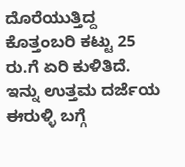ದೊರೆಯುತ್ತಿದ್ದ ಕೊತ್ತಂಬರಿ ಕಟ್ಟು 25 ರು.ಗೆ ಏರಿ ಕುಳಿತಿದೆ. ಇನ್ನು ಉತ್ತಮ ದರ್ಜೆಯ ಈರುಳ್ಳಿ ಬಗ್ಗೆ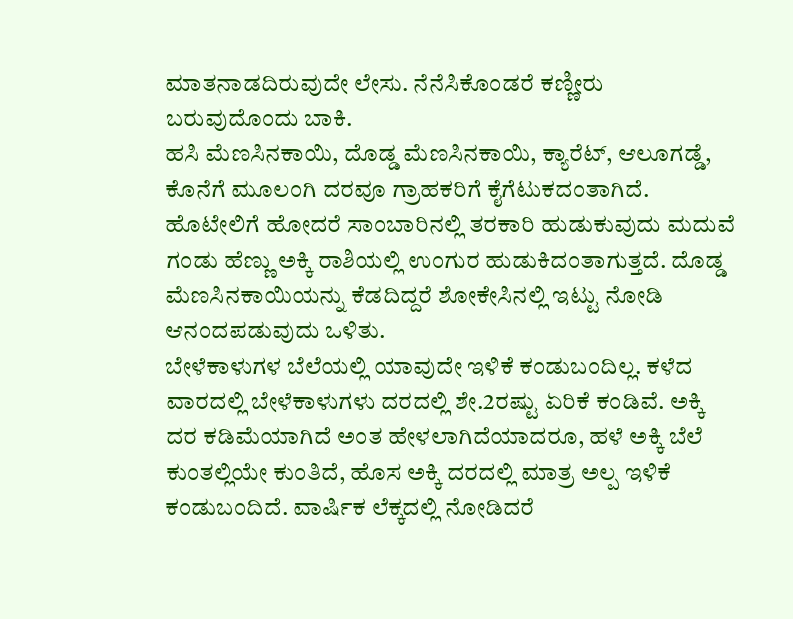ಮಾತನಾಡದಿರುವುದೇ ಲೇಸು. ನೆನೆಸಿಕೊಂಡರೆ ಕಣ್ಣೀರು ಬರುವುದೊಂದು ಬಾಕಿ.
ಹಸಿ ಮೆಣಸಿನಕಾಯಿ, ದೊಡ್ಡ ಮೆಣಸಿನಕಾಯಿ, ಕ್ಯಾರೆಟ್, ಆಲೂಗಡ್ಡೆ, ಕೊನೆಗೆ ಮೂಲಂಗಿ ದರವೂ ಗ್ರಾಹಕರಿಗೆ ಕೈಗೆಟುಕದಂತಾಗಿದೆ. ಹೊಟೇಲಿಗೆ ಹೋದರೆ ಸಾಂಬಾರಿನಲ್ಲಿ ತರಕಾರಿ ಹುಡುಕುವುದು ಮದುವೆ ಗಂಡು ಹೆಣ್ಣು ಅಕ್ಕಿ ರಾಶಿಯಲ್ಲಿ ಉಂಗುರ ಹುಡುಕಿದಂತಾಗುತ್ತದೆ. ದೊಡ್ಡ ಮೆಣಸಿನಕಾಯಿಯನ್ನು ಕೆಡದಿದ್ದರೆ ಶೋಕೇಸಿನಲ್ಲಿ ಇಟ್ಟು ನೋಡಿ ಆನಂದಪಡುವುದು ಒಳಿತು.
ಬೇಳೆಕಾಳುಗಳ ಬೆಲೆಯಲ್ಲಿ ಯಾವುದೇ ಇಳಿಕೆ ಕಂಡುಬಂದಿಲ್ಲ. ಕಳೆದ ವಾರದಲ್ಲಿ ಬೇಳೆಕಾಳುಗಳು ದರದಲ್ಲಿ ಶೇ.2ರಷ್ಟು ಏರಿಕೆ ಕಂಡಿವೆ. ಅಕ್ಕಿ ದರ ಕಡಿಮೆಯಾಗಿದೆ ಅಂತ ಹೇಳಲಾಗಿದೆಯಾದರೂ, ಹಳೆ ಅಕ್ಕಿ ಬೆಲೆ ಕುಂತಲ್ಲಿಯೇ ಕುಂತಿದೆ, ಹೊಸ ಅಕ್ಕಿ ದರದಲ್ಲಿ ಮಾತ್ರ ಅಲ್ಪ ಇಳಿಕೆ ಕಂಡುಬಂದಿದೆ. ವಾರ್ಷಿಕ ಲೆಕ್ಕದಲ್ಲಿ ನೋಡಿದರೆ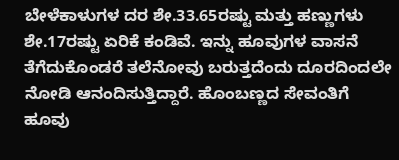ಬೇಳೆಕಾಳುಗಳ ದರ ಶೇ.33.65ರಷ್ಟು ಮತ್ತು ಹಣ್ಣುಗಳು ಶೇ.17ರಷ್ಟು ಏರಿಕೆ ಕಂಡಿವೆ. ಇನ್ನು ಹೂವುಗಳ ವಾಸನೆ ತೆಗೆದುಕೊಂಡರೆ ತಲೆನೋವು ಬರುತ್ತದೆಂದು ದೂರದಿಂದಲೇ ನೋಡಿ ಆನಂದಿಸುತ್ತಿದ್ದಾರೆ. ಹೊಂಬಣ್ಣದ ಸೇವಂತಿಗೆ ಹೂವು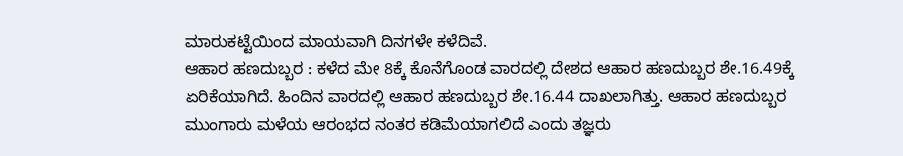ಮಾರುಕಟ್ಟೆಯಿಂದ ಮಾಯವಾಗಿ ದಿನಗಳೇ ಕಳೆದಿವೆ.
ಆಹಾರ ಹಣದುಬ್ಬರ : ಕಳೆದ ಮೇ 8ಕ್ಕೆ ಕೊನೆಗೊಂಡ ವಾರದಲ್ಲಿ ದೇಶದ ಆಹಾರ ಹಣದುಬ್ಬರ ಶೇ.16.49ಕ್ಕೆ ಏರಿಕೆಯಾಗಿದೆ. ಹಿಂದಿನ ವಾರದಲ್ಲಿ ಆಹಾರ ಹಣದುಬ್ಬರ ಶೇ.16.44 ದಾಖಲಾಗಿತ್ತು. ಆಹಾರ ಹಣದುಬ್ಬರ ಮುಂಗಾರು ಮಳೆಯ ಆರಂಭದ ನಂತರ ಕಡಿಮೆಯಾಗಲಿದೆ ಎಂದು ತಜ್ಞರು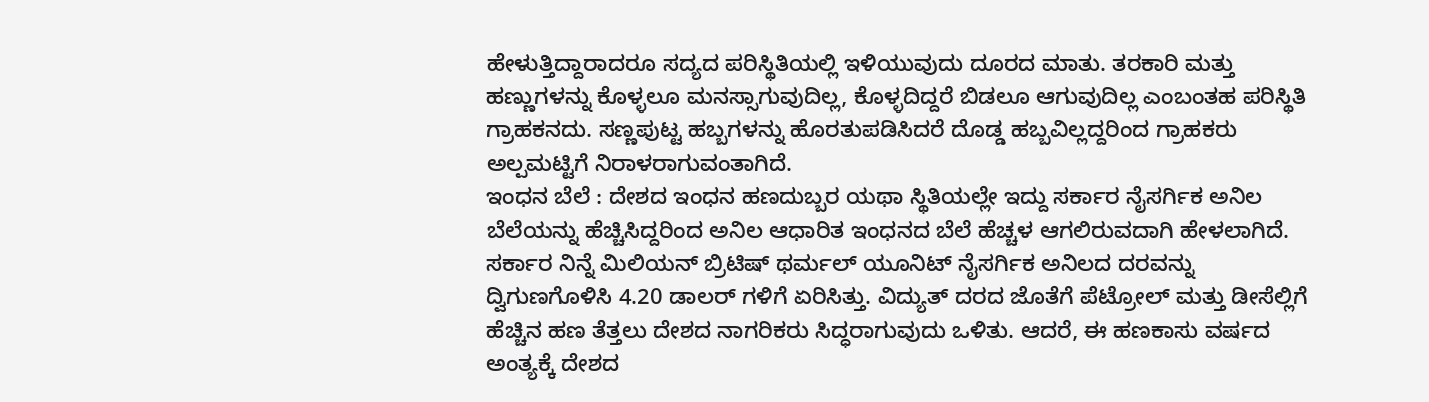ಹೇಳುತ್ತಿದ್ದಾರಾದರೂ ಸದ್ಯದ ಪರಿಸ್ಥಿತಿಯಲ್ಲಿ ಇಳಿಯುವುದು ದೂರದ ಮಾತು. ತರಕಾರಿ ಮತ್ತು ಹಣ್ಣುಗಳನ್ನು ಕೊಳ್ಳಲೂ ಮನಸ್ಸಾಗುವುದಿಲ್ಲ, ಕೊಳ್ಳದಿದ್ದರೆ ಬಿಡಲೂ ಆಗುವುದಿಲ್ಲ ಎಂಬಂತಹ ಪರಿಸ್ಥಿತಿ ಗ್ರಾಹಕನದು. ಸಣ್ಣಪುಟ್ಟ ಹಬ್ಬಗಳನ್ನು ಹೊರತುಪಡಿಸಿದರೆ ದೊಡ್ಡ ಹಬ್ಬವಿಲ್ಲದ್ದರಿಂದ ಗ್ರಾಹಕರು ಅಲ್ಪಮಟ್ಟಿಗೆ ನಿರಾಳರಾಗುವಂತಾಗಿದೆ.
ಇಂಧನ ಬೆಲೆ : ದೇಶದ ಇಂಧನ ಹಣದುಬ್ಬರ ಯಥಾ ಸ್ಥಿತಿಯಲ್ಲೇ ಇದ್ದು ಸರ್ಕಾರ ನೈಸರ್ಗಿಕ ಅನಿಲ ಬೆಲೆಯನ್ನು ಹೆಚ್ಚಿಸಿದ್ದರಿಂದ ಅನಿಲ ಆಧಾರಿತ ಇಂಧನದ ಬೆಲೆ ಹೆಚ್ಚಳ ಆಗಲಿರುವದಾಗಿ ಹೇಳಲಾಗಿದೆ. ಸರ್ಕಾರ ನಿನ್ನೆ ಮಿಲಿಯನ್ ಬ್ರಿಟಿಷ್ ಥರ್ಮಲ್ ಯೂನಿಟ್ ನೈಸರ್ಗಿಕ ಅನಿಲದ ದರವನ್ನು ದ್ವಿಗುಣಗೊಳಿಸಿ 4.20 ಡಾಲರ್ ಗಳಿಗೆ ಏರಿಸಿತ್ತು. ವಿದ್ಯುತ್ ದರದ ಜೊತೆಗೆ ಪೆಟ್ರೋಲ್ ಮತ್ತು ಡೀಸೆಲ್ಲಿಗೆ ಹೆಚ್ಚಿನ ಹಣ ತೆತ್ತಲು ದೇಶದ ನಾಗರಿಕರು ಸಿದ್ಧರಾಗುವುದು ಒಳಿತು. ಆದರೆ, ಈ ಹಣಕಾಸು ವರ್ಷದ ಅಂತ್ಯಕ್ಕೆ ದೇಶದ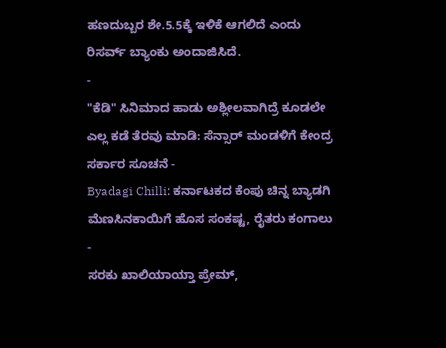ಹಣದುಬ್ಬರ ಶೇ.5.5ಕ್ಕೆ ಇಳಿಕೆ ಆಗಲಿದೆ ಎಂದು ರಿಸರ್ವ್ ಬ್ಯಾಂಕು ಅಂದಾಜಿಸಿದೆ.
-
"ಕೆಡಿ" ಸಿನಿಮಾದ ಹಾಡು ಅಶ್ಲೀಲವಾಗಿದ್ರೆ ಕೂಡಲೇ ಎಲ್ಲ ಕಡೆ ತೆರವು ಮಾಡಿ: ಸೆನ್ಸಾರ್ ಮಂಡಳಿಗೆ ಕೇಂದ್ರ ಸರ್ಕಾರ ಸೂಚನೆ -
Byadagi Chilli: ಕರ್ನಾಟಕದ ಕೆಂಪು ಚಿನ್ನ ಬ್ಯಾಡಗಿ ಮೆಣಸಿನಕಾಯಿಗೆ ಹೊಸ ಸಂಕಷ್ಟ, ರೈತರು ಕಂಗಾಲು -
ಸರಕು ಖಾಲಿಯಾಯ್ತಾ ಪ್ರೇಮ್,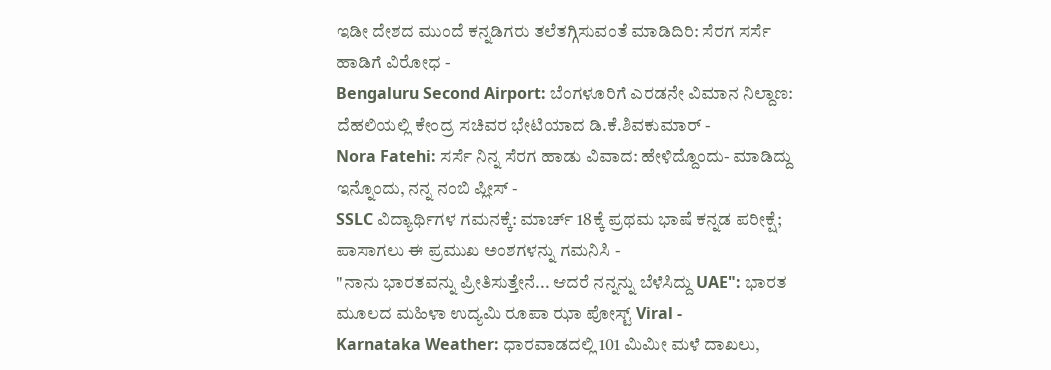ಇಡೀ ದೇಶದ ಮುಂದೆ ಕನ್ನಡಿಗರು ತಲೆತಗ್ಗಿಸುವಂತೆ ಮಾಡಿದಿರಿ: ಸೆರಗ ಸರ್ಸೆ ಹಾಡಿಗೆ ವಿರೋಧ -
Bengaluru Second Airport: ಬೆಂಗಳೂರಿಗೆ ಎರಡನೇ ವಿಮಾನ ನಿಲ್ದಾಣ: ದೆಹಲಿಯಲ್ಲಿ ಕೇಂದ್ರ ಸಚಿವರ ಭೇಟಿಯಾದ ಡಿ.ಕೆ.ಶಿವಕುಮಾರ್ -
Nora Fatehi: ಸರ್ಸೆ ನಿನ್ನ ಸೆರಗ ಹಾಡು ವಿವಾದ: ಹೇಳಿದ್ದೊಂದು- ಮಾಡಿದ್ದು ಇನ್ನೊಂದು, ನನ್ನ ನಂಬಿ ಪ್ಲೀಸ್ -
SSLC ವಿದ್ಯಾರ್ಥಿಗಳ ಗಮನಕ್ಕೆ: ಮಾರ್ಚ್ 18ಕ್ಕೆ ಪ್ರಥಮ ಭಾಷೆ ಕನ್ನಡ ಪರೀಕ್ಷೆ; ಪಾಸಾಗಲು ಈ ಪ್ರಮುಖ ಅಂಶಗಳನ್ನು ಗಮನಿಸಿ -
"ನಾನು ಭಾರತವನ್ನು ಪ್ರೀತಿಸುತ್ತೇನೆ... ಆದರೆ ನನ್ನನ್ನು ಬೆಳೆಸಿದ್ದು UAE": ಭಾರತ ಮೂಲದ ಮಹಿಳಾ ಉದ್ಯಮಿ ರೂಪಾ ಝಾ ಪೋಸ್ಟ್ Viral -
Karnataka Weather: ಧಾರವಾಡದಲ್ಲಿ 101 ಮಿಮೀ ಮಳೆ ದಾಖಲು,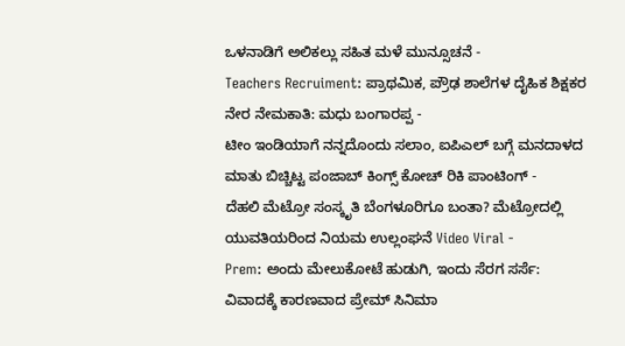ಒಳನಾಡಿಗೆ ಅಲಿಕಲ್ಲು ಸಹಿತ ಮಳೆ ಮುನ್ಸೂಚನೆ -
Teachers Recruiment: ಪ್ರಾಥಮಿಕ, ಪ್ರೌಢ ಶಾಲೆಗಳ ದೈಹಿಕ ಶಿಕ್ಷಕರ ನೇರ ನೇಮಕಾತಿ: ಮಧು ಬಂಗಾರಪ್ಪ -
ಟೀಂ ಇಂಡಿಯಾಗೆ ನನ್ನದೊಂದು ಸಲಾಂ, ಐಪಿಎಲ್ ಬಗ್ಗೆ ಮನದಾಳದ ಮಾತು ಬಿಚ್ಚಿಟ್ಟ ಪಂಜಾಬ್ ಕಿಂಗ್ಸ್ ಕೋಚ್ ರಿಕಿ ಪಾಂಟಿಂಗ್ -
ದೆಹಲಿ ಮೆಟ್ರೋ ಸಂಸ್ಕೃತಿ ಬೆಂಗಳೂರಿಗೂ ಬಂತಾ? ಮೆಟ್ರೋದಲ್ಲಿ ಯುವತಿಯರಿಂದ ನಿಯಮ ಉಲ್ಲಂಘನೆ Video Viral -
Prem: ಅಂದು ಮೇಲುಕೋಟೆ ಹುಡುಗಿ, ಇಂದು ಸೆರಗ ಸರ್ಸೆ: ವಿವಾದಕ್ಕೆ ಕಾರಣವಾದ ಪ್ರೇಮ್ ಸಿನಿಮಾ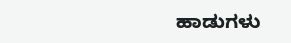ಹಾಡುಗಳು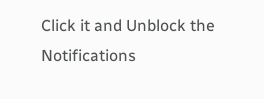Click it and Unblock the Notifications